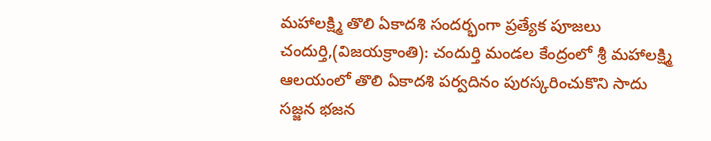మహాలక్ష్మి తొలి ఏకాదశి సందర్భంగా ప్రత్యేక పూజలు
చందుర్తి,(విజయక్రాంతి): చందుర్తి మండల కేంద్రంలో శ్రీ మహాలక్ష్మి ఆలయంలో తొలి ఏకాదశి పర్వదినం పురస్కరించుకొని సాదు సజ్జన భజన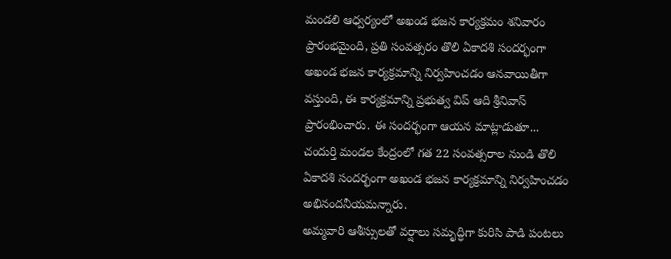మండలి ఆధ్వర్యంలో అఖండ భజన కార్యక్రమం శనివారం ప్రారంభమైంది, ప్రతి సంవత్సరం తొలి ఏకాదశి సందర్భంగా అఖండ భజన కార్యక్రమాన్ని నిర్వహించడం ఆనవాయితీగా వస్తుంది, ఈ కార్యక్రమాన్ని ప్రభుత్వ విప్ ఆది శ్రీనివాస్ ప్రారంభించారు. ఈ సందర్భంగా ఆయన మాట్లాడుతూ... చందుర్తి మండల కేంద్రంలో గత 22 సంవత్సరాల నుండి తొలి ఏకాదశి సందర్భంగా అఖండ భజన కార్యక్రమాన్ని నిర్వహించడం అభినందనీయమన్నారు.
అమ్మవారి ఆశీస్సులతో వర్షాలు సమృద్ధిగా కురిసి పాడి పంటలు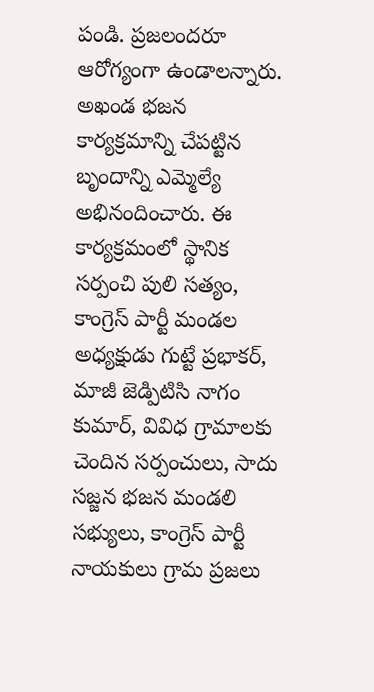పండి. ప్రజలందరూ ఆరోగ్యంగా ఉండాలన్నారు. అఖండ భజన కార్యక్రమాన్ని చేపట్టిన బృందాన్ని ఎమ్మెల్యే అభినందించారు. ఈ కార్యక్రమంలో స్థానిక సర్పంచి పులి సత్యం, కాంగ్రెస్ పార్టీ మండల అధ్యక్షుడు గుట్టే ప్రభాకర్, మాజీ జెడ్పిటిసి నాగం కుమార్, వివిధ గ్రామాలకు చెందిన సర్పంచులు, సాదు సజ్జన భజన మండలి సభ్యులు, కాంగ్రెస్ పార్టీ నాయకులు గ్రామ ప్రజలు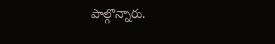పాల్గొన్నారు.